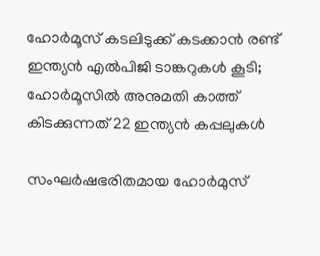ഹോര്‍മൂസ് കടലിടുക്ക് കടക്കാന്‍ രണ്ട് ഇന്ത്യന്‍ എല്‍പിജി ടാങ്കറുകള്‍ കൂടി; ഹോര്‍മൂസില്‍ അനുമതി കാത്ത് കിടക്കുന്നത് 22 ഇന്ത്യന്‍ കപ്പലുകള്‍

സംഘര്‍ഷഭരിതമായ ഹോര്‍മുസ്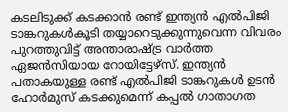കടലിടുക്ക് കടക്കാന്‍ രണ്ട് ഇന്ത്യന്‍ എല്‍പിജി ടാങ്കറുകള്‍കൂടി തയ്യാറെടുക്കുന്നുവെന്ന വിവരം പുറത്തുവിട്ട് അന്താരാഷ്ട്ര വാര്‍ത്ത ഏജന്‍സിയായ റോയിട്ടേഴ്സ്. ഇന്ത്യന്‍ പതാകയുള്ള രണ്ട് എല്‍പിജി ടാങ്കറുകള്‍ ഉടന്‍ ഹോര്‍മുസ് കടക്കുമെന്ന് കപ്പല്‍ ഗാതാഗത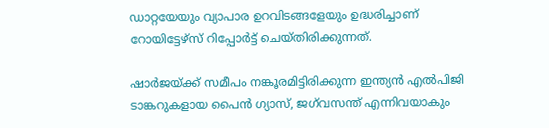ഡാറ്റയേയും വ്യാപാര ഉറവിടങ്ങളേയും ഉദ്ധരിച്ചാണ് റോയിട്ടേഴ്സ് റിപ്പോര്‍ട്ട് ചെയ്തിരിക്കുന്നത്.

ഷാര്‍ജയ്ക്ക് സമീപം നങ്കൂരമിട്ടിരിക്കുന്ന ഇന്ത്യന്‍ എല്‍പിജി ടാങ്കറുകളായ പൈന്‍ ഗ്യാസ്, ജഗ്‌വസന്ത് എന്നിവയാകും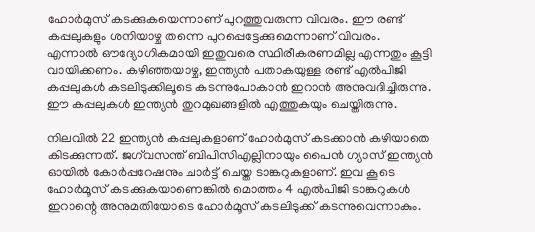ഹോര്‍മുസ് കടക്കുകയെന്നാണ് പുറത്തുവരുന്ന വിവരം. ഈ രണ്ട് കപ്പലുകളും ശനിയാഴ്ച തന്നെ പുറപ്പെട്ടേക്കുമെന്നാണ് വിവരം. എന്നാല്‍ ഔദ്യോഗികമായി ഇതുവരെ സ്ഥിരീകരണമില്ല എന്നതും കൂട്ടി വായിക്കണം. കഴിഞ്ഞയാഴ്ച, ഇന്ത്യന്‍ പതാകയുള്ള രണ്ട് എല്‍പിജി കപ്പലുകള്‍ കടലിടുക്കിലൂടെ കടന്നുപോകാന്‍ ഇറാന്‍ അനുവദിച്ചിരുന്നു. ഈ കപ്പലുകള്‍ ഇന്ത്യന്‍ തുറമുഖങ്ങളില്‍ എത്തുകയും ചെയ്തിരുന്നു.

നിലവില്‍ 22 ഇന്ത്യന്‍ കപ്പലുകളാണ് ഹോര്‍മുസ് കടക്കാന്‍ കഴിയാതെ കിടക്കുന്നത്. ജഗ്‌വസന്ത് ബിപിസിഎല്ലിനായും പൈന്‍ ഗ്യാസ് ഇന്ത്യന്‍ ഓയില്‍ കോര്‍പ്പറേഷനും ചാര്‍ട്ട് ചെയ്ത ടാങ്കറുകളാണ്. ഇവ കൂടെ ഹോര്‍മൂസ് കടക്കുകയാണെങ്കില്‍ മൊത്തം 4 എല്‍പിജി ടാങ്കറുകള്‍ ഇറാന്റെ അനുമതിയോടെ ഹോര്‍മൂസ് കടലിടുക്ക് കടന്നുവെന്നാകും.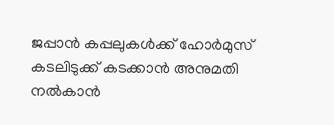ജപ്പാന്‍ കപ്പലുകള്‍ക്ക് ഹോര്‍മുസ് കടലിടുക്ക് കടക്കാന്‍ അനുമതി നല്‍കാന്‍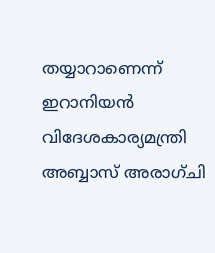തയ്യാറാണെന്ന് ഇറാനിയന്‍ വിദേശകാര്യമന്ത്രി അബ്ബാസ് അരാഗ്ചി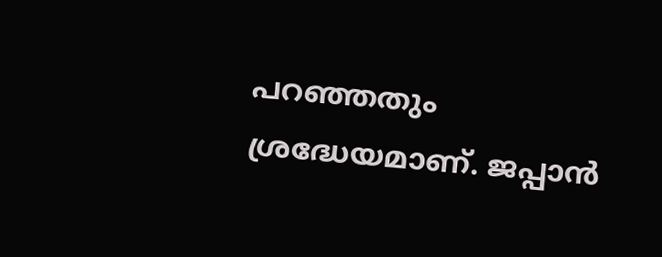പറഞ്ഞതും ശ്രദ്ധേയമാണ്. ജപ്പാന്‍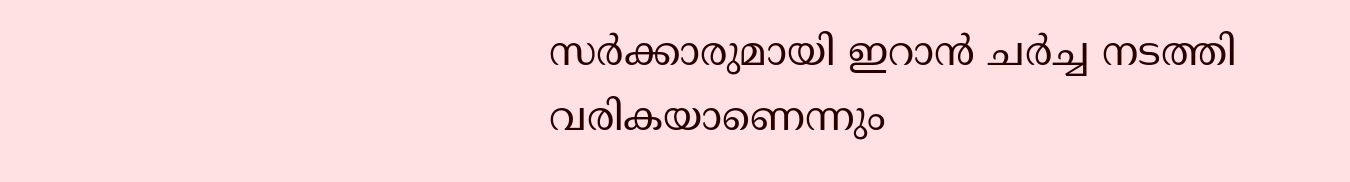സര്‍ക്കാരുമായി ഇറാന്‍ ചര്‍ച്ച നടത്തി വരികയാണെന്നും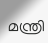മന്ത്രി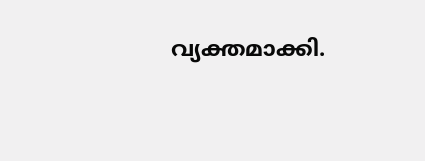വ്യക്തമാക്കി.